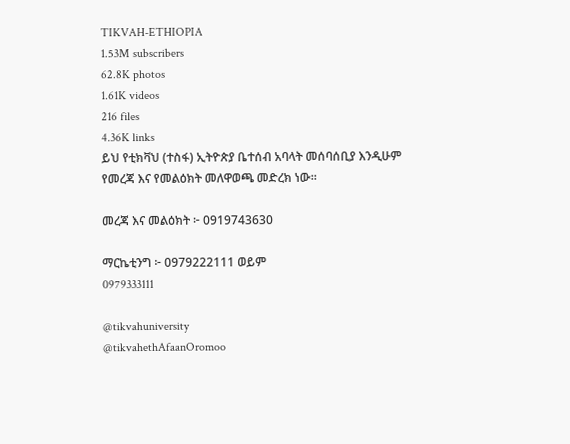TIKVAH-ETHIOPIA
1.53M subscribers
62.8K photos
1.61K videos
216 files
4.36K links
ይህ የቲክቫህ (ተስፋ) ኢትዮጵያ ቤተሰብ አባላት መሰባሰቢያ እንዲሁም የመረጃ እና የመልዕክት መለዋወጫ መድረክ ነው።

መረጃ እና መልዕክት ፦ 0919743630

ማርኬቲንግ ፦ 0979222111 ወይም
0979333111

@tikvahuniversity
@tikvahethAfaanOromoo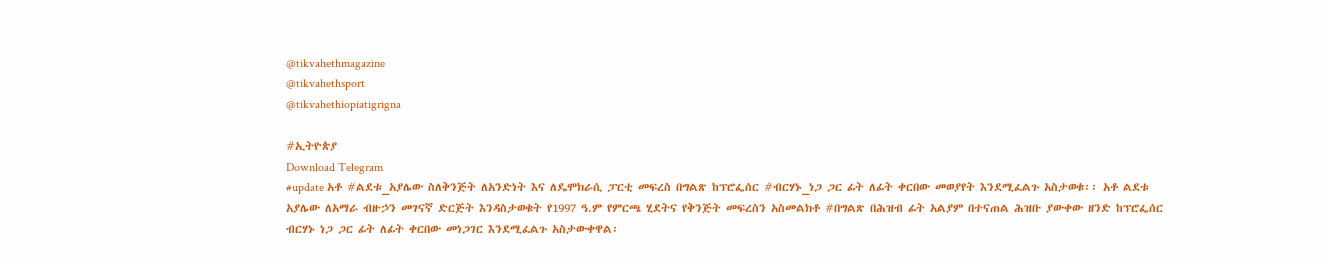@tikvahethmagazine
@tikvahethsport
@tikvahethiopiatigrigna

#ኢትዮጵያ
Download Telegram
#update አቶ #ልደቱ_አያሌው ስለቅንጅት ለአንድነት እና ለዴሞክራሲ ፓርቲ መፍረስ በግልጽ ከፕሮፌሰር #ብርሃኑ_ነጋ ጋር ፊት ለፊት ቀርበው መወያየት እንደሚፈልጉ አስታወቁ፡፡ አቶ ልደቱ አያሌው ለአማራ ብዙኃን መገናኛ ድርጅት እንዳስታወቁት የ1997 ዓ.ም የምርጫ ሂደትና የቅንጅት መፍረስን አስመልክቶ #በግልጽ በሕዝብ ፊት አልያም በተናጠል ሕዝቡ ያውቀው ዘንድ ከፕሮፌሰር ብርሃኑ ነጋ ጋር ፊት ለፊት ቀርበው መነጋገር እንደሚፈልጉ አስታውቀዋል፡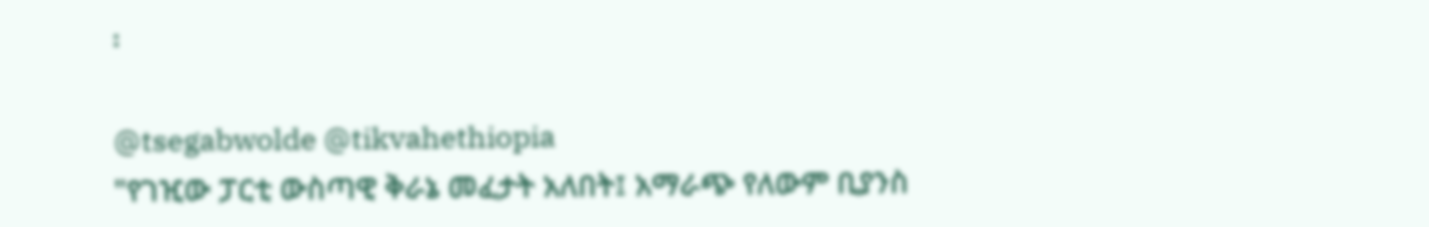፡

@tsegabwolde @tikvahethiopia
"የገዢው ፓርቲ ውስጣዊ ቅራኔ መፈታት አለበት፤ አማራጭ የለውም ቢያንስ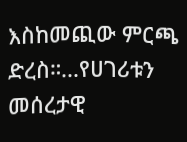እስከመጪው ምርጫ ድረስ።...የሀገሪቱን መሰረታዊ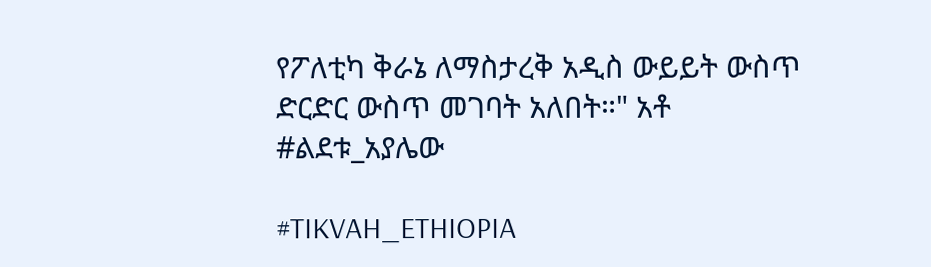የፖለቲካ ቅራኔ ለማስታረቅ አዲስ ውይይት ውስጥ ድርድር ውስጥ መገባት አለበት።" አቶ #ልደቱ_አያሌው

#TIKVAH_ETHIOPIA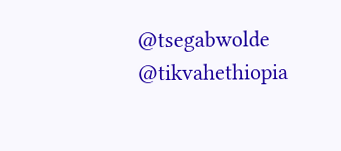@tsegabwolde @tikvahethiopia